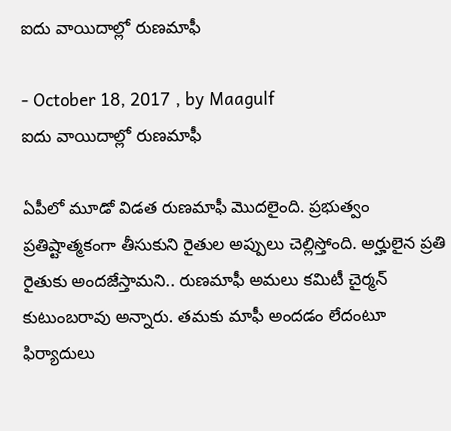ఐదు వాయిదాల్లో రుణమాఫీ

- October 18, 2017 , by Maagulf
ఐదు వాయిదాల్లో రుణమాఫీ

ఏపీలో మూడో విడత రుణమాఫీ మొదలైంది. ప్రభుత్వం ప్రతిష్టాత్మకంగా తీసుకుని రైతుల అప్పులు చెల్లిస్తోంది. అర్హులైన ప్రతి రైతుకు అందజేస్తామని.. రుణమాఫీ అమలు కమిటీ చైర్మన్ కుటుంబరావు అన్నారు. తమకు మాఫీ అందడం లేదంటూ ఫిర్యాదులు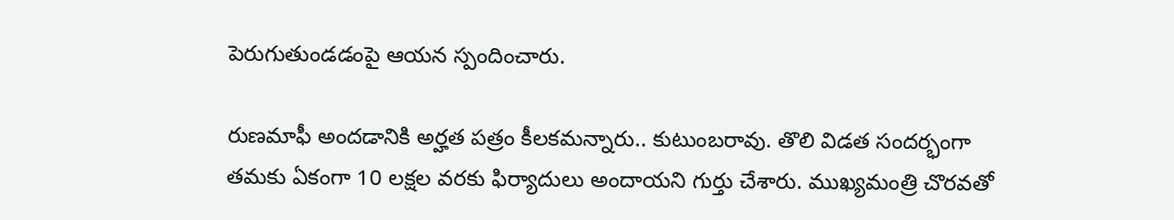పెరుగుతుండడంపై ఆయన స్పందించారు.

రుణమాఫీ అందడానికి అర్హత పత్రం కీలకమన్నారు.. కుటుంబరావు. తొలి విడత సందర్భంగా తమకు ఏకంగా 10 లక్షల వరకు ఫిర్యాదులు అందాయని గుర్తు చేశారు. ముఖ్యమంత్రి చొరవతో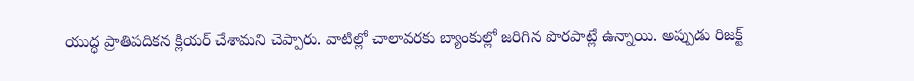యుద్ధ ప్రాతిపదికన క్లియర్‌ చేశామని చెప్పారు. వాటిల్లో చాలావరకు బ్యాంకుల్లో జరిగిన పొరపాట్లే ఉన్నాయి. అప్పుడు రిజక్ట్‌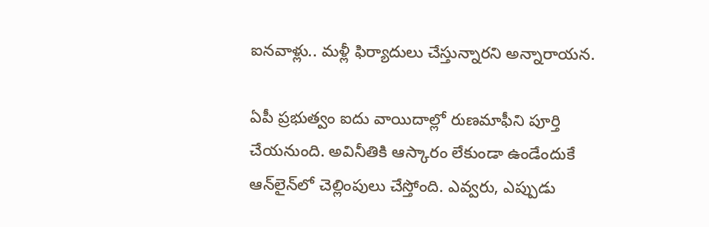ఐనవాళ్లు.. మళ్లీ ఫిర్యాదులు చేస్తున్నారని అన్నారాయన.

ఏపీ ప్రభుత్వం ఐదు వాయిదాల్లో రుణమాఫీని పూర్తి చేయనుంది. అవినీతికి ఆస్కారం లేకుండా ఉండేందుకే ఆన్‌లైన్‌లో చెల్లింపులు చేస్తోంది. ఎవ్వరు, ఎప్పుడు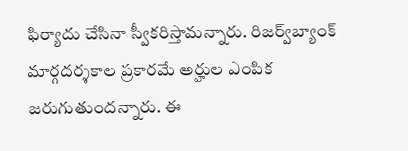ఫిర్యాదు చేసినా స్వీకరిస్తామన్నారు. రిజర్వ్‌బ్యాంక్‌  మార్గదర్శకాల ప్రకారమే అర్హుల ఎంపిక జరుగుతుందన్నారు. ఈ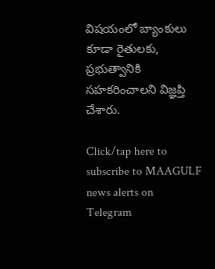విషయంలో బ్యాంకులు కూడా రైతులకు, ప్రభుత్వానికి సహకరించాలని విజ్ఞప్తి చేశారు.

Click/tap here to subscribe to MAAGULF news alerts on Telegram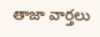తాజా వార్తలు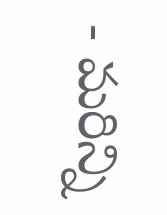- మరిన్ని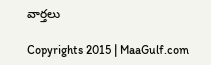వార్తలు

Copyrights 2015 | MaaGulf.com